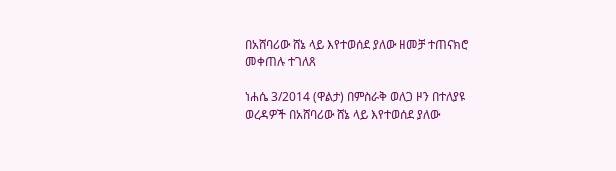በአሸባሪው ሸኔ ላይ እየተወሰደ ያለው ዘመቻ ተጠናክሮ መቀጠሉ ተገለጸ

ነሐሴ 3/2014 (ዋልታ) በምስራቅ ወለጋ ዞን በተለያዩ ወረዳዎች በአሸባሪው ሸኔ ላይ እየተወሰደ ያለው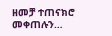ዘመቻ ተጠናክሮ መቀጠሉን…